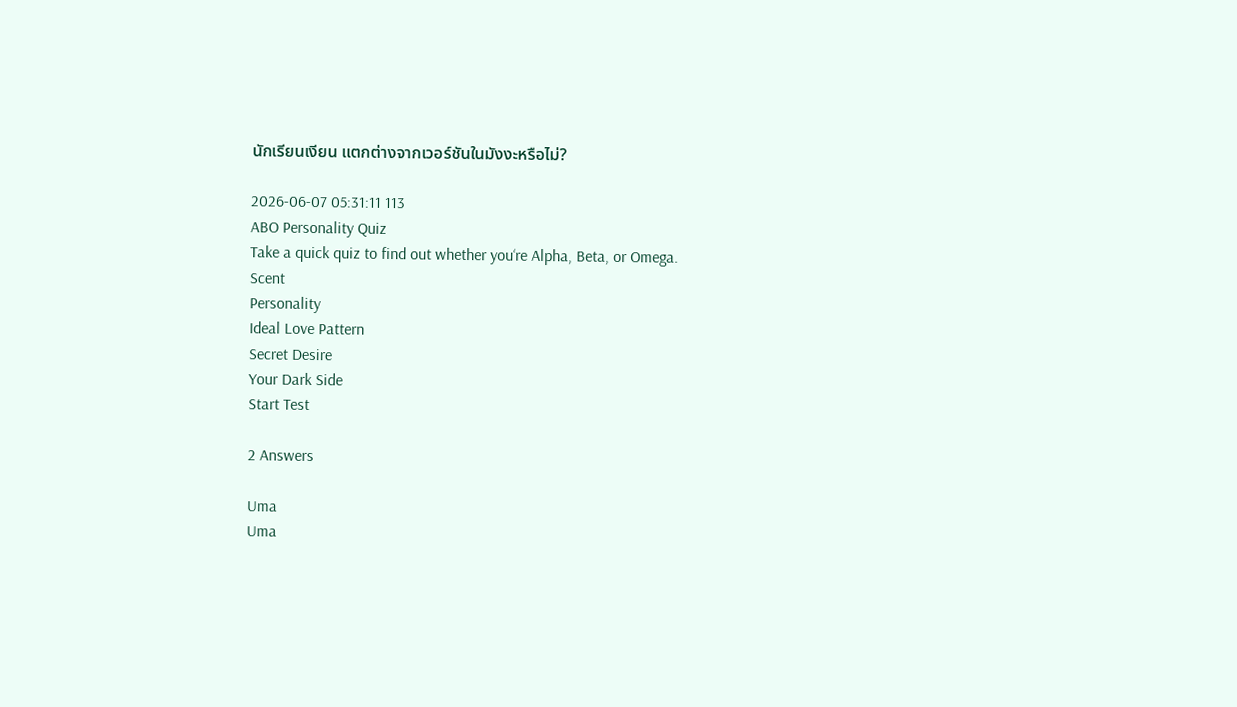นักเรียนเงียน แตกต่างจากเวอร์ชันในมังงะหรือไม่?

2026-06-07 05:31:11 113
ABO Personality Quiz
Take a quick quiz to find out whether you‘re Alpha, Beta, or Omega.
Scent
Personality
Ideal Love Pattern
Secret Desire
Your Dark Side
Start Test

2 Answers

Uma
Uma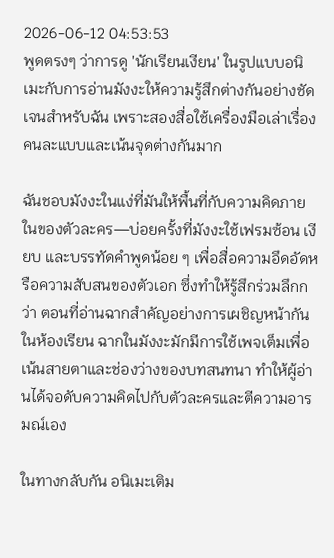2026-06-12 04:53:53
พูดตรงๆ ว่าการดู 'นักเรียนเงียน' ในรูปแบบอนิเมะกับการอ่านมังงะให้ความรู้สึกต่างกันอย่างชัดเจนสำหรับฉัน เพราะสองสื่อใช้เครื่องมือเล่าเรื่องคนละแบบและเน้นจุดต่างกันมาก

ฉันชอบมังงะในแง่ที่มันให้พื้นที่กับความคิดภายในของตัวละคร—บ่อยครั้งที่มังงะใช้เฟรมซ้อน เงียบ และบรรทัดคำพูดน้อย ๆ เพื่อสื่อความอึดอัดหรือความสับสนของตัวเอก ซึ่งทำให้รู้สึกร่วมลึกกว่า ตอนที่อ่านฉากสำคัญอย่างการเผชิญหน้ากันในห้องเรียน ฉากในมังงะมักมีการใช้เพจเต็มเพื่อเน้นสายตาและช่องว่างของบทสนทนา ทำให้ผู้อ่านได้จอดับความคิดไปกับตัวละครและตีความอารมณ์เอง

ในทางกลับกัน อนิเมะเติม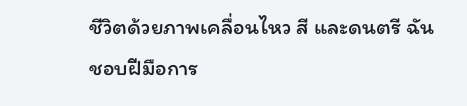ชีวิตด้วยภาพเคลื่อนไหว สี และดนตรี ฉันชอบฝีมือการ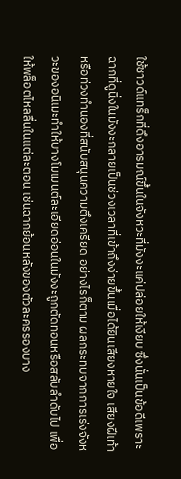ใช้ซาวด์แทร็กที่ดึงอารมณ์ขึ้นในจังหวะที่มังงะแค่ปล่อยให้เงียบ ซึ่งนั่นเป็นข้อดีเพราะฉากที่ดูนิ่งในมังงะกลายเป็นช่วงเวลาที่เข้าถึงง่ายขึ้นเมื่อได้ยินเสียงหายใจ เสียงฝีเท้าหรือท่วงทำนองที่สนับสนุนความตึงเครียด อย่างไรก็ตาม ผลกระทบจากการเร่งจังหวะของอนิเมะทำให้บางโมเมนต์ละเอียดอ่อนในมังงะถูกตัดทอนหรือสลับลำดับไป เพื่อให้พล็อตไหลลื่นในแต่ละตอน เช่นฉากย้อนหลังของตัวละครรองบาง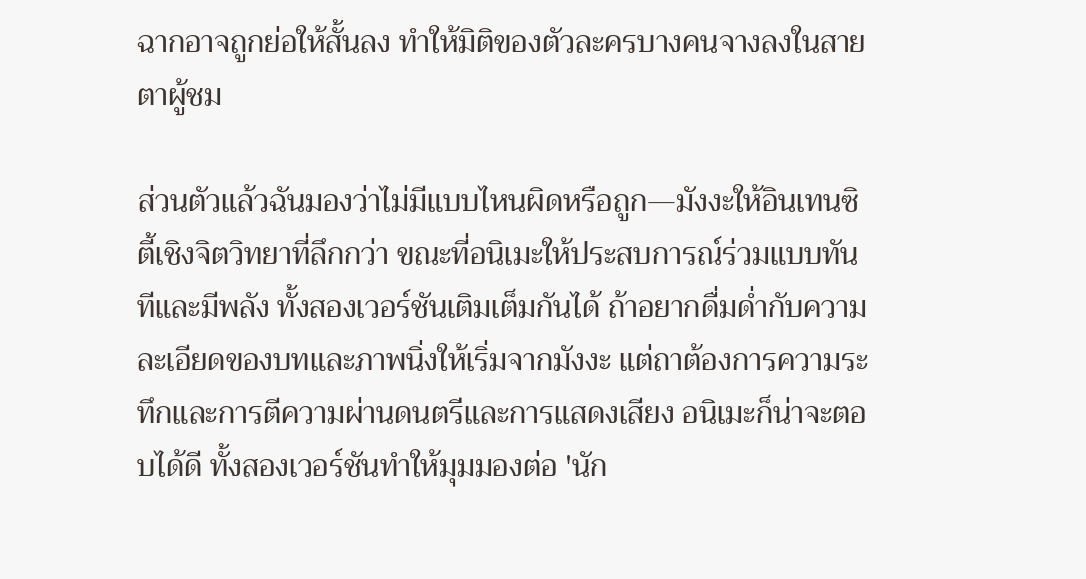ฉากอาจถูกย่อให้สั้นลง ทำให้มิติของตัวละครบางคนจางลงในสายตาผู้ชม

ส่วนตัวแล้วฉันมองว่าไม่มีแบบไหนผิดหรือถูก—มังงะให้อินเทนซิตี้เชิงจิตวิทยาที่ลึกกว่า ขณะที่อนิเมะให้ประสบการณ์ร่วมแบบทันทีและมีพลัง ทั้งสองเวอร์ชันเติมเต็มกันได้ ถ้าอยากดื่มด่ำกับความละเอียดของบทและภาพนิ่งให้เริ่มจากมังงะ แต่ถาต้องการความระทึกและการตีความผ่านดนตรีและการแสดงเสียง อนิเมะก็น่าจะตอบได้ดี ทั้งสองเวอร์ชันทำให้มุมมองต่อ 'นัก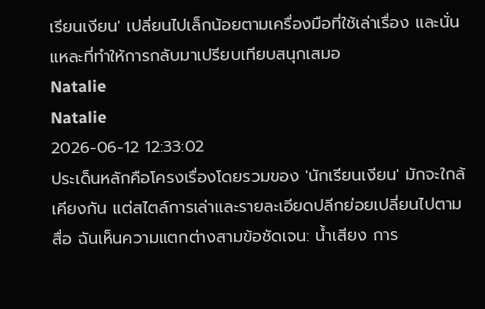เรียนเงียน' เปลี่ยนไปเล็กน้อยตามเครื่องมือที่ใช้เล่าเรื่อง และนั่นแหละที่ทำให้การกลับมาเปรียบเทียบสนุกเสมอ
Natalie
Natalie
2026-06-12 12:33:02
ประเด็นหลักคือโครงเรื่องโดยรวมของ 'นักเรียนเงียน' มักจะใกล้เคียงกัน แต่สไตล์การเล่าและรายละเอียดปลีกย่อยเปลี่ยนไปตามสื่อ ฉันเห็นความแตกต่างสามข้อชัดเจน: น้ำเสียง การ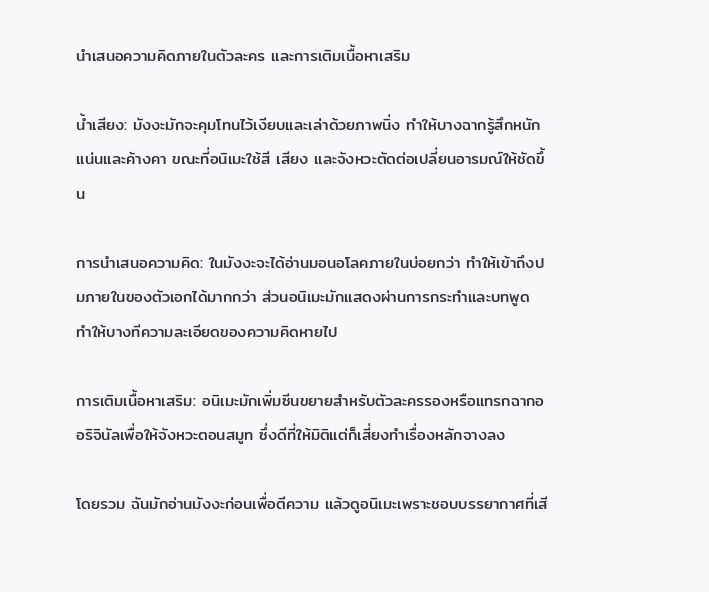นำเสนอความคิดภายในตัวละคร และการเติมเนื้อหาเสริม

น้ำเสียง: มังงะมักจะคุมโทนไว้เงียบและเล่าด้วยภาพนิ่ง ทำให้บางฉากรู้สึกหนักแน่นและค้างคา ขณะที่อนิเมะใช้สี เสียง และจังหวะตัดต่อเปลี่ยนอารมณ์ให้ชัดขึ้น

การนำเสนอความคิด: ในมังงะจะได้อ่านมอนอโลคภายในบ่อยกว่า ทำให้เข้าถึงปมภายในของตัวเอกได้มากกว่า ส่วนอนิเมะมักแสดงผ่านการกระทำและบทพูด ทำให้บางทีความละเอียดของความคิดหายไป

การเติมเนื้อหาเสริม: อนิเมะมักเพิ่มซีนขยายสำหรับตัวละครรองหรือแทรกฉากออริจินัลเพื่อให้จังหวะตอนสมูท ซึ่งดีที่ให้มิติแต่ก็เสี่ยงทำเรื่องหลักจางลง

โดยรวม ฉันมักอ่านมังงะก่อนเพื่อตีความ แล้วดูอนิเมะเพราะชอบบรรยากาศที่เสี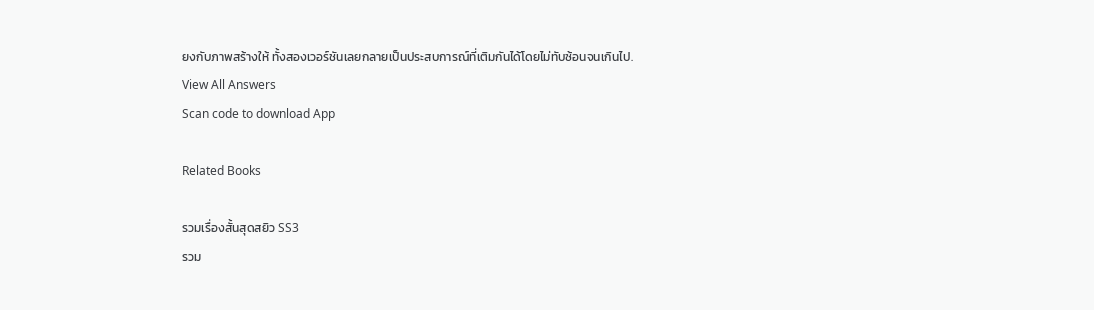ยงกับภาพสร้างให้ ทั้งสองเวอร์ชันเลยกลายเป็นประสบการณ์ที่เติมกันได้โดยไม่ทับซ้อนจนเกินไป.
View All Answers
Scan code to download App

Related Books

รวมเรื่องสั้นสุดสยิว SS3
รวม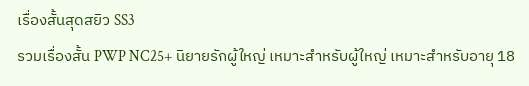เรื่องสั้นสุดสยิว SS3
รวมเรื่องสั้น PWP NC25+ นิยายรักผู้ใหญ่ เหมาะสำหรับผู้ใหญ่ เหมาะสำหรับอายุ 18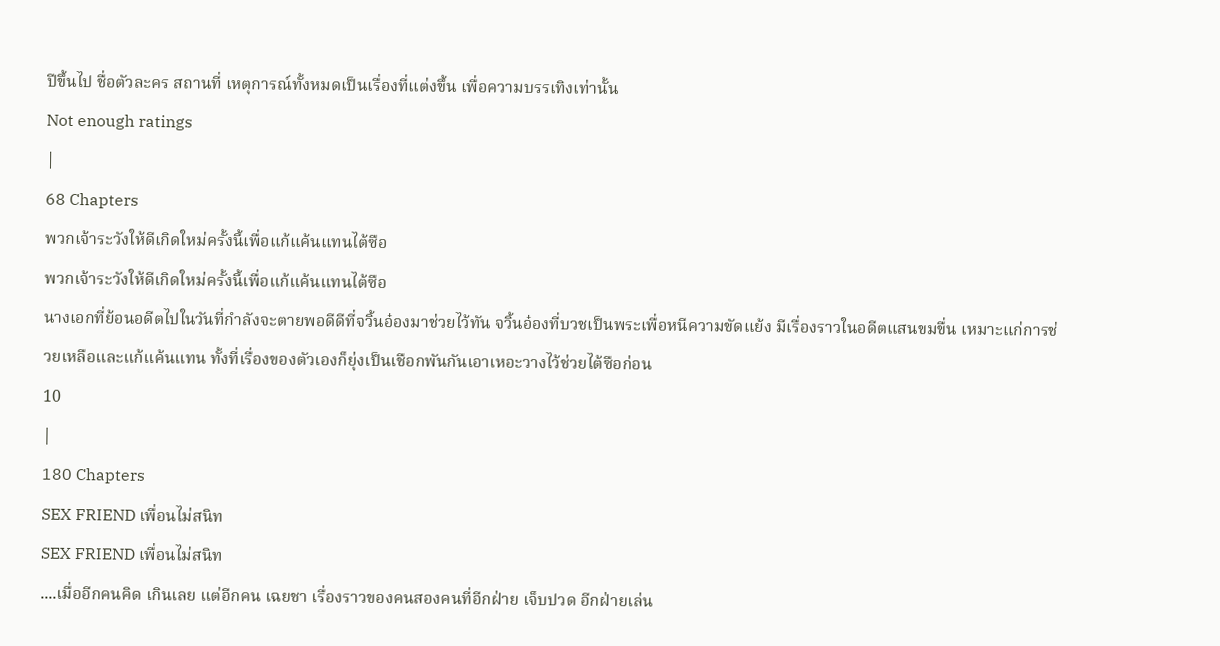ปีขึ้นไป ชื่อตัวละคร สถานที่ เหตุการณ์ทั้งหมดเป็นเรื่องที่แต่งขึ้น เพื่อความบรรเทิงเท่านั้น
Not enough ratings
|
68 Chapters
พวกเจ้าระวังให้ดีเกิดใหม่ครั้งนี้เพื่อแก้แค้นแทนไต้ซือ
พวกเจ้าระวังให้ดีเกิดใหม่ครั้งนี้เพื่อแก้แค้นแทนไต้ซือ
นางเอกที่ย้อนอดีตไปในวันที่กำลังจะตายพอดีดีที่จวิ้นอ๋องมาช่วยไว้ทัน จวิ้นอ๋องที่บวชเป็นพระเพื่อหนีความขัดแย้ง มีเรื่องราวในอดีตแสนขมขื่น เหมาะแก่การช่วยเหลือและแก้แค้นแทน ทั้งที่เรื่องของตัวเองก็ยุ่งเป็นเชือกพันกันเอาเหอะวางไว้ช่วยไต้ซือก่อน
10
|
180 Chapters
SEX FRIEND เพื่อนไม่สนิท
SEX FRIEND เพื่อนไม่สนิท
....เมื่ออีกคนคิด เกินเลย แต่อีกคน เฉยชา เรื่องราวของคนสองคนที่อีกฝ่าย เจ็บปวด อีกฝ่ายเล่น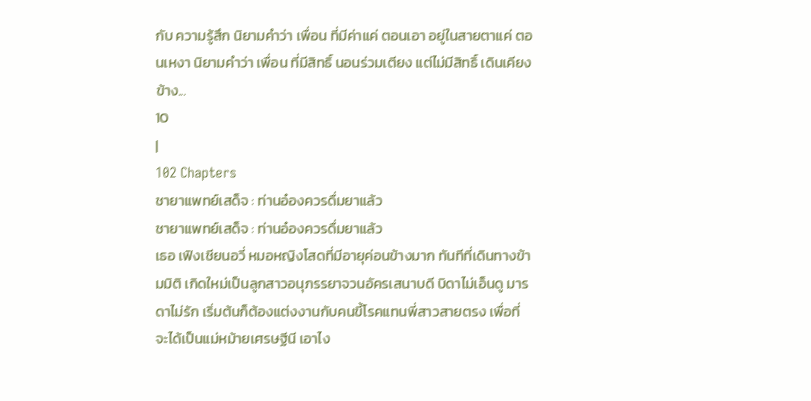กับ ความรู้สึก นิยามคำว่า เพื่อน ที่มีค่าแค่ ตอนเอา อยู่ในสายตาแค่ ตอนเหงา นิยามคำว่า เพื่อน ที่มีสิทธิ์ นอนร่วมเตียง แต่ไม่มีสิทธิ์ เดินเคียงข้าง...
10
|
102 Chapters
ชายาแพทย์เสด็จ : ท่านอ๋องควรดื่มยาแล้ว
ชายาแพทย์เสด็จ : ท่านอ๋องควรดื่มยาแล้ว
เธอ เฟิงเชียนอวี่ หมอหญิงโสดที่มีอายุค่อนข้างมาก ทันทีที่เดินทางข้ามมิติ เกิดใหม่เป็นลูกสาวอนุภรรยาจวนอัครเสนาบดี บิดาไม่เอ็นดู มารดาไม่รัก เริ่มต้นก็ต้องแต่งงานกับคนขี้โรคแทนพี่สาวสายตรง เพื่อที่จะได้เป็นแม่หม้ายเศรษฐีนี เอาไง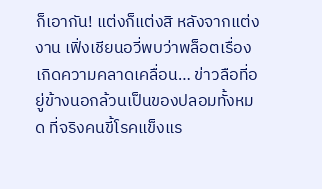ก็เอากัน! แต่งก็แต่งสิ หลังจากแต่งงาน เฟิ่งเชียนอวี่พบว่าพล็อตเรื่องเกิดความคลาดเคลื่อน… ข่าวลือที่อยู่ข้างนอกล้วนเป็นของปลอมทั้งหมด ที่จริงคนขี้โรคแข็งแร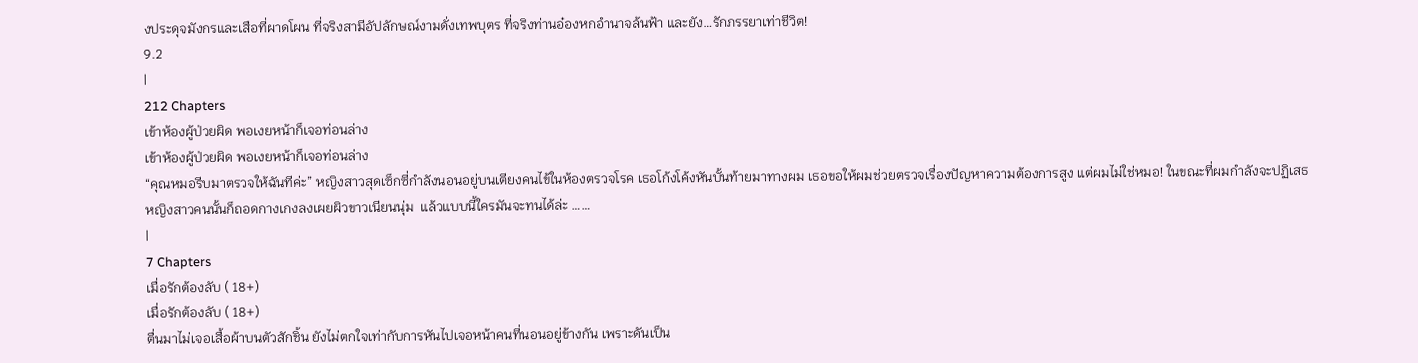งประดุจมังกรและเสือที่ผาดโผน ที่จริงสามีอัปลักษณ์งามดั่งเทพบุตร ที่จริงท่านอ๋องหกอำนาจล้นฟ้า และยัง…รักภรรยาเท่าชีวิต!
9.2
|
212 Chapters
เข้าห้องผู้ป่วยผิด พอเงยหน้าก็เจอท่อนล่าง
เข้าห้องผู้ป่วยผิด พอเงยหน้าก็เจอท่อนล่าง
“คุณหมอรีบมาตรวจให้ฉันทีค่ะ” หญิงสาวสุดเซ็กซี่กำลังนอนอยู่บนเตียงคนไข้ในห้องตรวจโรค เธอโก้งโค้งหันบั้นท้ายมาทางผม เธอขอให้ผมช่วยตรวจเรื่องปัญหาความต้องการสูง แต่ผมไม่ใช่หมอ! ในขณะที่ผมกำลังจะปฏิเสธ หญิงสาวคนนั้นก็ถอดกางเกงลงเผยผิวขาวเนียนนุ่ม  แล้วแบบนี้ใครมันจะทนได้ล่ะ ……
|
7 Chapters
เมื่อรักต้องลับ ( 18+)
เมื่อรักต้องลับ ( 18+)
ตื่นมาไม่เจอเสื้อผ้าบนตัวสักชิ้น ยังไม่ตกใจเท่ากับการหันไปเจอหน้าคนที่นอนอยู่ข้างกัน เพราะดันเป็น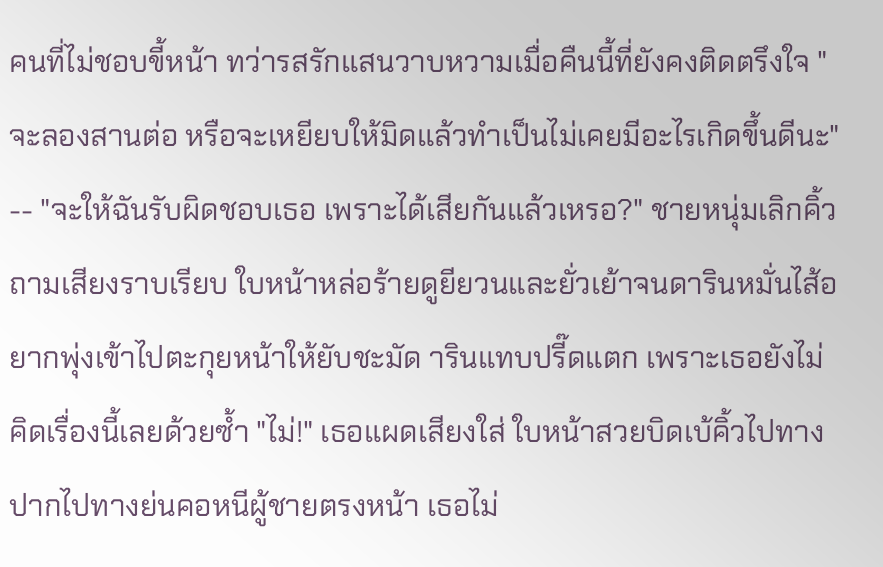คนที่ไม่ชอบขี้หน้า ทว่ารสรักแสนวาบหวามเมื่อคืนนี้ที่ยังคงติดตรึงใจ "จะลองสานต่อ หรือจะเหยียบให้มิดแล้วทำเป็นไม่เคยมีอะไรเกิดขึ้นดีนะ" -- "จะให้ฉันรับผิดชอบเธอ เพราะได้เสียกันแล้วเหรอ?" ชายหนุ่มเลิกคิ้วถามเสียงราบเรียบ ใบหน้าหล่อร้ายดูยียวนและยั่วเย้าจนดารินหมั่นไส้อยากพุ่งเข้าไปตะกุยหน้าให้ยับชะมัด ารินแทบปรี๊ดแตก เพราะเธอยังไม่คิดเรื่องนี้เลยด้วยซ้ำ "ไม่!" เธอแผดเสียงใส่ ใบหน้าสวยบิดเบ้คิ้วไปทางปากไปทางย่นคอหนีผู้ชายตรงหน้า เธอไม่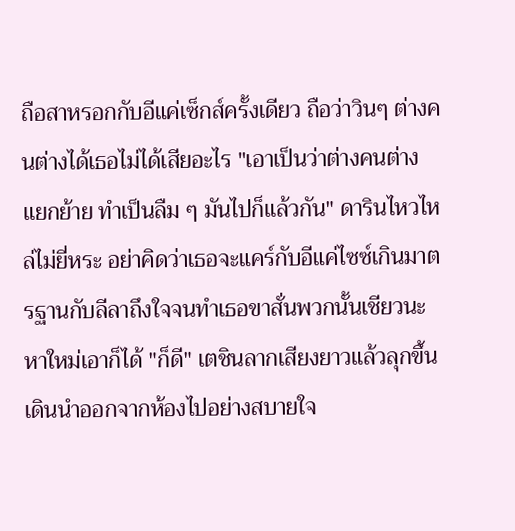ถือสาหรอกกับอีแค่เซ็กส์ครั้งเดียว ถือว่าวินๆ ต่างคนต่างได้เธอไม่ได้เสียอะไร "เอาเป็นว่าต่างคนต่างแยกย้าย ทำเป็นลืม ๆ มันไปก็แล้วกัน" ดารินไหวไหล่ไม่ยี่หระ อย่าคิดว่าเธอจะแคร์กับอีแค่ไซซ์เกินมาตรฐานกับลีลาถึงใจจนทำเธอขาสั่นพวกนั้นเชียวนะ หาใหม่เอาก็ได้ "ก็ดี" เตชินลากเสียงยาวแล้วลุกขึ้นเดินนำออกจากห้องไปอย่างสบายใจ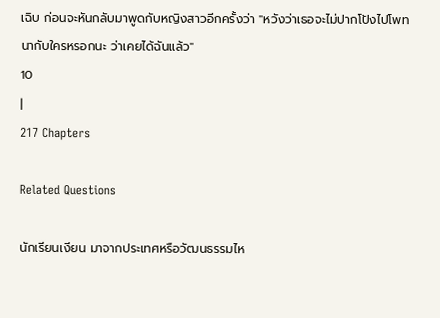เฉิบ ก่อนจะหันกลับมาพูดกับหญิงสาวอีกครั้งว่า "หวังว่าเธอจะไม่ปากโป้งไปโพทนากับใครหรอกนะ ว่าเคยได้ฉันแล้ว"
10
|
217 Chapters

Related Questions

นักเรียนเงียน มาจากประเทศหรือวัฒนธรรมไห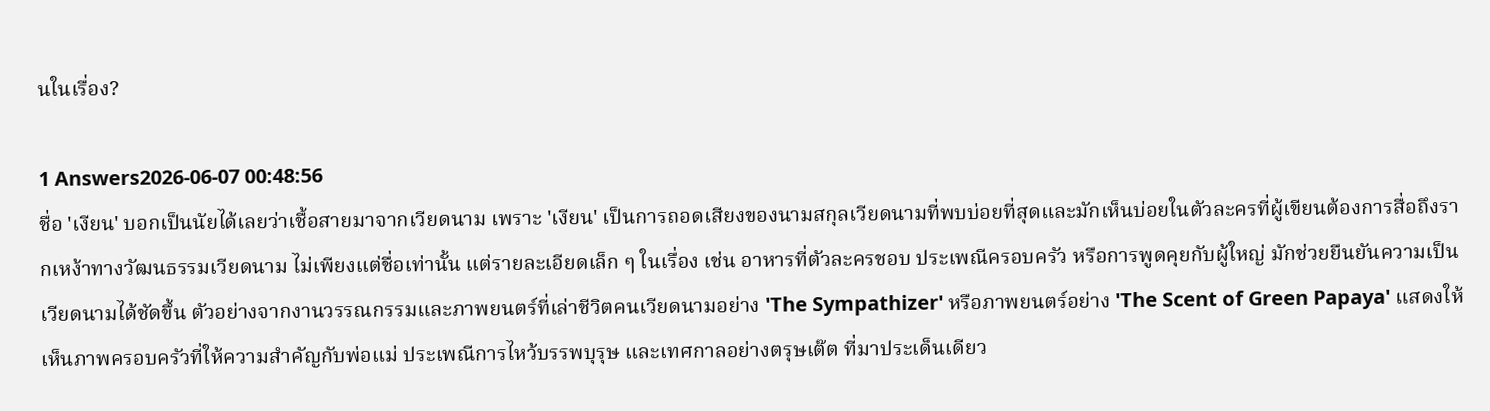นในเรื่อง?

1 Answers2026-06-07 00:48:56
ชื่อ 'เงียน' บอกเป็นนัยได้เลยว่าเชื้อสายมาจากเวียดนาม เพราะ 'เงียน' เป็นการถอดเสียงของนามสกุลเวียดนามที่พบบ่อยที่สุดและมักเห็นบ่อยในตัวละครที่ผู้เขียนต้องการสื่อถึงรากเหง้าทางวัฒนธรรมเวียดนาม ไม่เพียงแต่ชื่อเท่านั้น แต่รายละเอียดเล็ก ๆ ในเรื่อง เช่น อาหารที่ตัวละครชอบ ประเพณีครอบครัว หรือการพูดคุยกับผู้ใหญ่ มักช่วยยืนยันความเป็นเวียดนามได้ชัดขึ้น ตัวอย่างจากงานวรรณกรรมและภาพยนตร์ที่เล่าชีวิตคนเวียดนามอย่าง 'The Sympathizer' หรือภาพยนตร์อย่าง 'The Scent of Green Papaya' แสดงให้เห็นภาพครอบครัวที่ให้ความสำคัญกับพ่อแม่ ประเพณีการไหว้บรรพบุรุษ และเทศกาลอย่างตรุษเต๊ต ที่มาประเด็นเดียว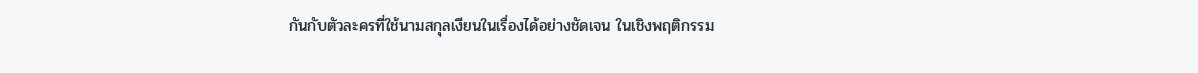กันกับตัวละครที่ใช้นามสกุลเงียนในเรื่องได้อย่างชัดเจน ในเชิงพฤติกรรม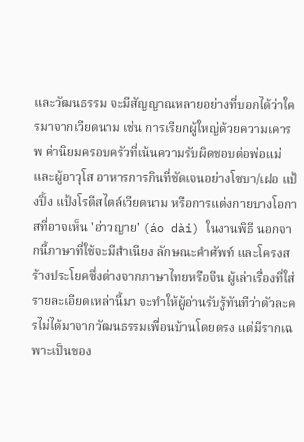และวัฒนธรรม จะมีสัญญาณหลายอย่างที่บอกได้ว่าใครมาจากเวียดนาม เช่น การเรียกผู้ใหญ่ด้วยความเคารพ ค่านิยมครอบครัวที่เน้นความรับผิดชอบต่อพ่อแม่และผู้อาวุโส อาหารการกินที่ชัดเจนอย่างโซบา/เฝอ แป้งปิ้ง แป้งโรตีสไตล์เวียดนาม หรือการแต่งกายบางโอกาสที่อาจเห็น 'อ่าวญาย' (áo dài) ในงานพิธี นอกจากนี้ภาษาที่ใช้จะมีสำเนียง ลักษณะคำศัพท์ และโครงสร้างประโยคซึ่งต่างจากภาษาไทยหรือจีน ผู้เล่าเรื่องที่ใส่รายละเอียดเหล่านี้มา จะทำให้ผู้อ่านรับรู้ทันทีว่าตัวละครไม่ได้มาจากวัฒนธรรมเพื่อนบ้านโดยตรง แต่มีรากเฉพาะเป็นของ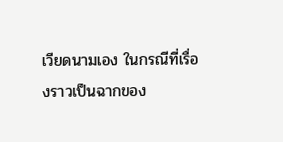เวียดนามเอง ในกรณีที่เรื่องราวเป็นฉากของ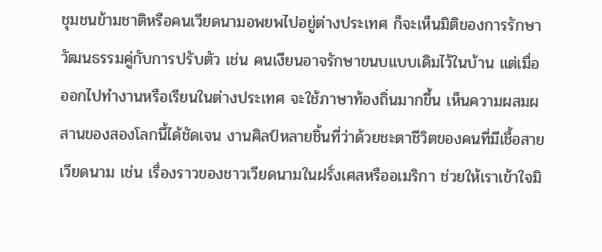ชุมชนข้ามชาติหรือคนเวียดนามอพยพไปอยู่ต่างประเทศ ก็จะเห็นมิติของการรักษาวัฒนธรรมคู่กับการปรับตัว เช่น คนเงียนอาจรักษาขนบแบบเดิมไว้ในบ้าน แต่เมื่อออกไปทำงานหรือเรียนในต่างประเทศ จะใช้ภาษาท้องถิ่นมากขึ้น เห็นความผสมผสานของสองโลกนี้ได้ชัดเจน งานศิลป์หลายชิ้นที่ว่าด้วยชะตาชีวิตของคนที่มีเชื้อสายเวียดนาม เช่น เรื่องราวของชาวเวียดนามในฝรั่งเศสหรืออเมริกา ช่วยให้เราเข้าใจมิ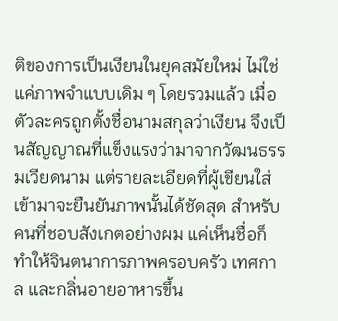ติของการเป็นเงียนในยุคสมัยใหม่ ไม่ใช่แค่ภาพจำแบบเดิม ๆ โดยรวมแล้ว เมื่อตัวละครถูกตั้งชื่อนามสกุลว่าเงียน จึงเป็นสัญญาณที่แข็งแรงว่ามาจากวัฒนธรรมเวียดนาม แต่รายละเอียดที่ผู้เขียนใส่เข้ามาจะยืนยันภาพนั้นได้ชัดสุด สำหรับคนที่ชอบสังเกตอย่างผม แค่เห็นชื่อก็ทำให้จินตนาการภาพครอบครัว เทศกาล และกลิ่นอายอาหารขึ้น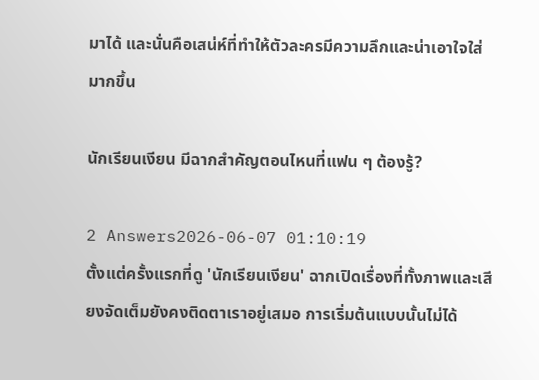มาได้ และนั่นคือเสน่ห์ที่ทำให้ตัวละครมีความลึกและน่าเอาใจใส่มากขึ้น

นักเรียนเงียน มีฉากสำคัญตอนไหนที่แฟน ๆ ต้องรู้?

2 Answers2026-06-07 01:10:19
ตั้งแต่ครั้งแรกที่ดู 'นักเรียนเงียน' ฉากเปิดเรื่องที่ทั้งภาพและเสียงจัดเต็มยังคงติดตาเราอยู่เสมอ การเริ่มต้นแบบนั้นไม่ได้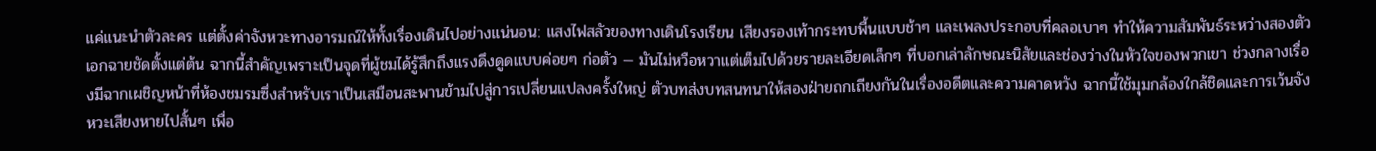แค่แนะนำตัวละคร แต่ตั้งค่าจังหวะทางอารมณ์ให้ทั้งเรื่องเดินไปอย่างแน่นอน: แสงไฟสลัวของทางเดินโรงเรียน เสียงรองเท้ากระทบพื้นแบบช้าๆ และเพลงประกอบที่คลอเบาๆ ทำให้ความสัมพันธ์ระหว่างสองตัวเอกฉายชัดตั้งแต่ต้น ฉากนี้สำคัญเพราะเป็นจุดที่ผู้ชมได้รู้สึกถึงแรงดึงดูดแบบค่อยๆ ก่อตัว — มันไม่หวือหวาแต่เต็มไปด้วยรายละเอียดเล็กๆ ที่บอกเล่าลักษณะนิสัยและช่องว่างในหัวใจของพวกเขา ช่วงกลางเรื่องมีฉากเผชิญหน้าที่ห้องชมรมซึ่งสำหรับเราเป็นเสมือนสะพานข้ามไปสู่การเปลี่ยนแปลงครั้งใหญ่ ตัวบทส่งบทสนทนาให้สองฝ่ายถกเถียงกันในเรื่องอดีตและความคาดหวัง ฉากนี้ใช้มุมกล้องใกล้ชิดและการเว้นจังหวะเสียงหายไปสั้นๆ เพื่อ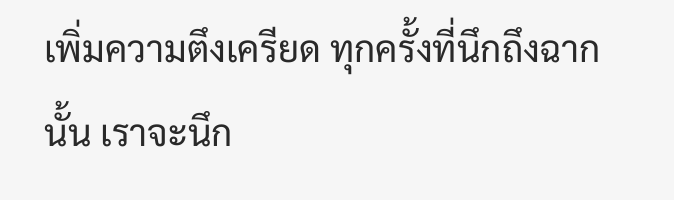เพิ่มความตึงเครียด ทุกครั้งที่นึกถึงฉากนั้น เราจะนึก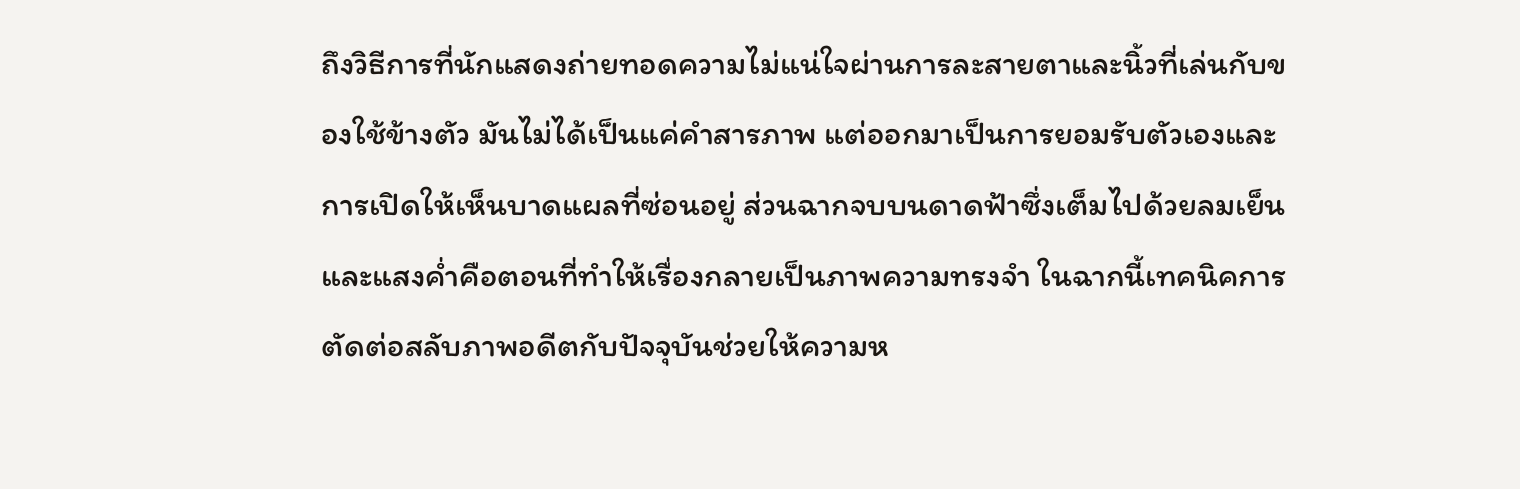ถึงวิธีการที่นักแสดงถ่ายทอดความไม่แน่ใจผ่านการละสายตาและนิ้วที่เล่นกับของใช้ข้างตัว มันไม่ได้เป็นแค่คำสารภาพ แต่ออกมาเป็นการยอมรับตัวเองและการเปิดให้เห็นบาดแผลที่ซ่อนอยู่ ส่วนฉากจบบนดาดฟ้าซึ่งเต็มไปด้วยลมเย็นและแสงค่ำคือตอนที่ทำให้เรื่องกลายเป็นภาพความทรงจำ ในฉากนี้เทคนิคการตัดต่อสลับภาพอดีตกับปัจจุบันช่วยให้ความห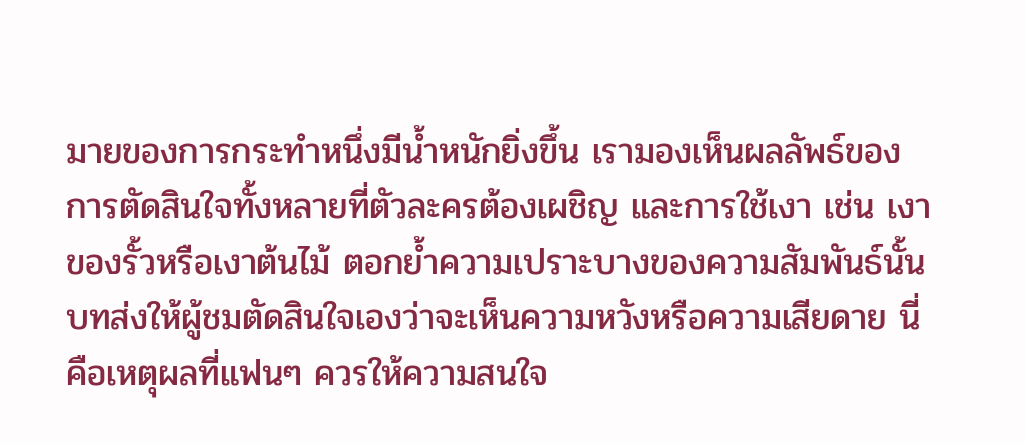มายของการกระทำหนึ่งมีน้ำหนักยิ่งขึ้น เรามองเห็นผลลัพธ์ของการตัดสินใจทั้งหลายที่ตัวละครต้องเผชิญ และการใช้เงา เช่น เงาของรั้วหรือเงาต้นไม้ ตอกย้ำความเปราะบางของความสัมพันธ์นั้น บทส่งให้ผู้ชมตัดสินใจเองว่าจะเห็นความหวังหรือความเสียดาย นี่คือเหตุผลที่แฟนๆ ควรให้ความสนใจ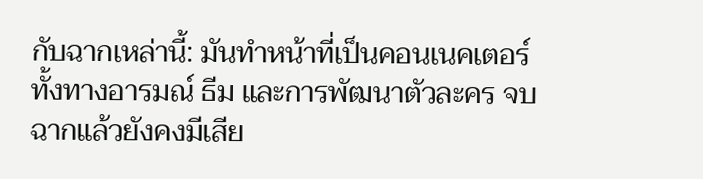กับฉากเหล่านี้: มันทำหน้าที่เป็นคอนเนคเตอร์ทั้งทางอารมณ์ ธีม และการพัฒนาตัวละคร จบฉากแล้วยังคงมีเสีย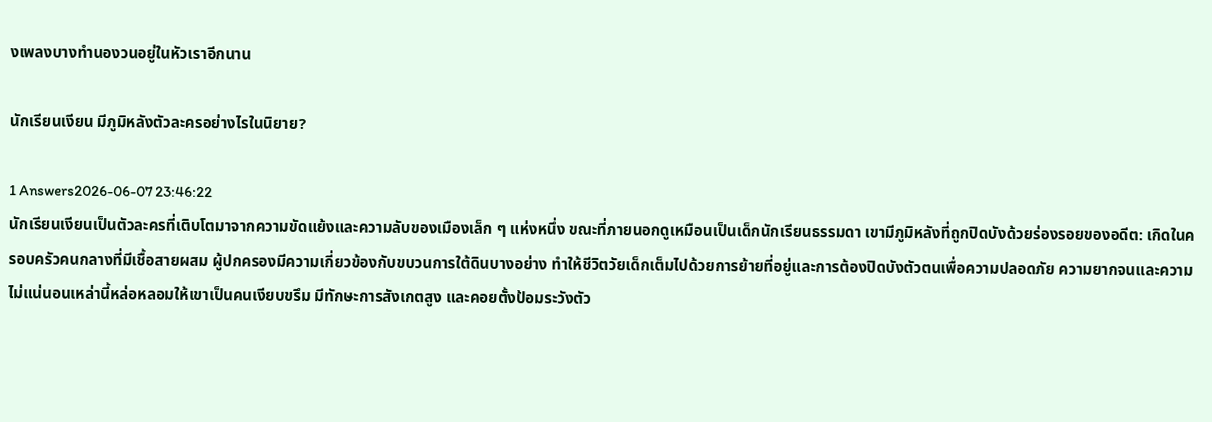งเพลงบางทำนองวนอยู่ในหัวเราอีกนาน

นักเรียนเงียน มีภูมิหลังตัวละครอย่างไรในนิยาย?

1 Answers2026-06-07 23:46:22
นักเรียนเงียนเป็นตัวละครที่เติบโตมาจากความขัดแย้งและความลับของเมืองเล็ก ๆ แห่งหนึ่ง ขณะที่ภายนอกดูเหมือนเป็นเด็กนักเรียนธรรมดา เขามีภูมิหลังที่ถูกปิดบังด้วยร่องรอยของอดีต: เกิดในครอบครัวคนกลางที่มีเชื้อสายผสม ผู้ปกครองมีความเกี่ยวข้องกับขบวนการใต้ดินบางอย่าง ทำให้ชีวิตวัยเด็กเต็มไปด้วยการย้ายที่อยู่และการต้องปิดบังตัวตนเพื่อความปลอดภัย ความยากจนและความไม่แน่นอนเหล่านี้หล่อหลอมให้เขาเป็นคนเงียบขรึม มีทักษะการสังเกตสูง และคอยตั้งป้อมระวังตัว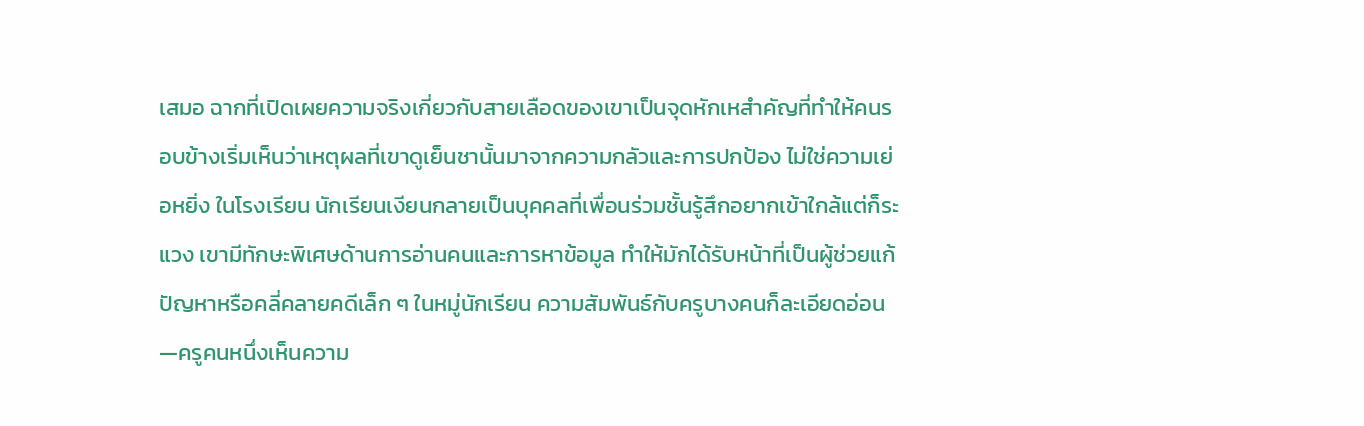เสมอ ฉากที่เปิดเผยความจริงเกี่ยวกับสายเลือดของเขาเป็นจุดหักเหสำคัญที่ทำให้คนรอบข้างเริ่มเห็นว่าเหตุผลที่เขาดูเย็นชานั้นมาจากความกลัวและการปกป้อง ไม่ใช่ความเย่อหยิ่ง ในโรงเรียน นักเรียนเงียนกลายเป็นบุคคลที่เพื่อนร่วมชั้นรู้สึกอยากเข้าใกล้แต่ก็ระแวง เขามีทักษะพิเศษด้านการอ่านคนและการหาข้อมูล ทำให้มักได้รับหน้าที่เป็นผู้ช่วยแก้ปัญหาหรือคลี่คลายคดีเล็ก ๆ ในหมู่นักเรียน ความสัมพันธ์กับครูบางคนก็ละเอียดอ่อน—ครูคนหนึ่งเห็นความ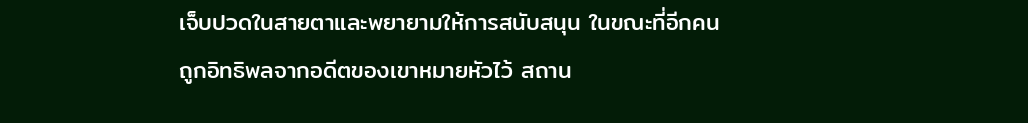เจ็บปวดในสายตาและพยายามให้การสนับสนุน ในขณะที่อีกคนถูกอิทธิพลจากอดีตของเขาหมายหัวไว้ สถาน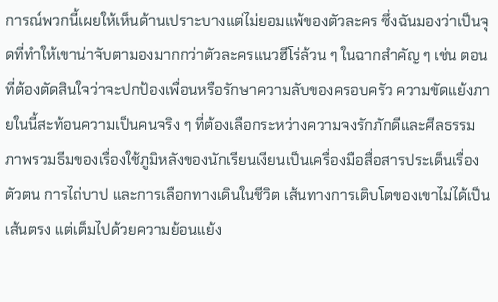การณ์พวกนี้เผยให้เห็นด้านเปราะบางแต่ไม่ยอมแพ้ของตัวละคร ซึ่งฉันมองว่าเป็นจุดที่ทำให้เขาน่าจับตามองมากกว่าตัวละครแนวฮีโร่ล้วน ๆ ในฉากสำคัญ ๆ เช่น ตอนที่ต้องตัดสินใจว่าจะปกป้องเพื่อนหรือรักษาความลับของครอบครัว ความขัดแย้งภายในนี้สะท้อนความเป็นคนจริง ๆ ที่ต้องเลือกระหว่างความจงรักภักดีและศีลธรรม ภาพรวมธีมของเรื่องใช้ภูมิหลังของนักเรียนเงียนเป็นเครื่องมือสื่อสารประเด็นเรื่องตัวตน การไถ่บาป และการเลือกทางเดินในชีวิต เส้นทางการเติบโตของเขาไม่ได้เป็นเส้นตรง แต่เต็มไปด้วยความย้อนแย้ง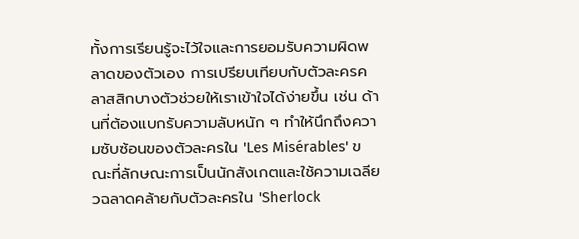ทั้งการเรียนรู้จะไว้ใจและการยอมรับความผิดพลาดของตัวเอง การเปรียบเทียบกับตัวละครคลาสสิกบางตัวช่วยให้เราเข้าใจได้ง่ายขึ้น เช่น ด้านที่ต้องแบกรับความลับหนัก ๆ ทำให้นึกถึงความซับซ้อนของตัวละครใน 'Les Misérables' ขณะที่ลักษณะการเป็นนักสังเกตและใช้ความเฉลียวฉลาดคล้ายกับตัวละครใน 'Sherlock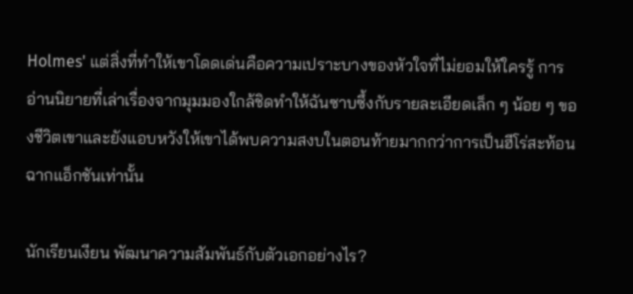Holmes' แต่สิ่งที่ทำให้เขาโดดเด่นคือความเปราะบางของหัวใจที่ไม่ยอมให้ใครรู้ การอ่านนิยายที่เล่าเรื่องจากมุมมองใกล้ชิดทำให้ฉันซาบซึ้งกับรายละเอียดเล็ก ๆ น้อย ๆ ของชีวิตเขาและยังแอบหวังให้เขาได้พบความสงบในตอนท้ายมากกว่าการเป็นฮีโร่สะท้อนฉากแอ็กชันเท่านั้น

นักเรียนเงียน พัฒนาความสัมพันธ์กับตัวเอกอย่างไร?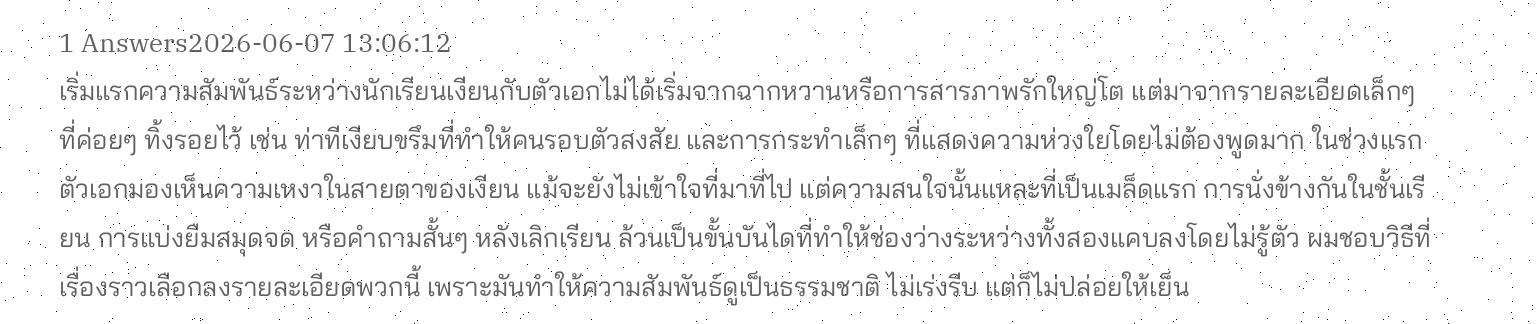1 Answers2026-06-07 13:06:12
เริ่มแรกความสัมพันธ์ระหว่างนักเรียนเงียนกับตัวเอกไม่ได้เริ่มจากฉากหวานหรือการสารภาพรักใหญ่โต แต่มาจากรายละเอียดเล็กๆ ที่ค่อยๆ ทิ้งรอยไว้ เช่น ท่าทีเงียบขรึมที่ทำให้คนรอบตัวสงสัย และการกระทำเล็กๆ ที่แสดงความห่วงใยโดยไม่ต้องพูดมาก ในช่วงแรก ตัวเอกมองเห็นความเหงาในสายตาของเงียน แม้จะยังไม่เข้าใจที่มาที่ไป แต่ความสนใจนั้นแหละที่เป็นเมล็ดแรก การนั่งข้างกันในชั้นเรียน การแบ่งยืมสมุดจด หรือคำถามสั้นๆ หลังเลิกเรียน ล้วนเป็นขั้นบันไดที่ทำให้ช่องว่างระหว่างทั้งสองแคบลงโดยไม่รู้ตัว ผมชอบวิธีที่เรื่องราวเลือกลงรายละเอียดพวกนี้ เพราะมันทำให้ความสัมพันธ์ดูเป็นธรรมชาติ ไม่เร่งรีบ แต่ก็ไม่ปล่อยให้เย็น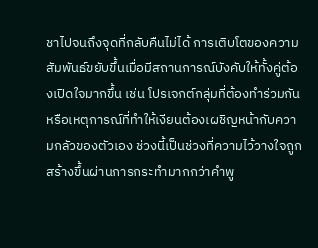ชาไปจนถึงจุดที่กลับคืนไม่ได้ การเติบโตของความสัมพันธ์ขยับขึ้นเมื่อมีสถานการณ์บังคับให้ทั้งคู่ต้องเปิดใจมากขึ้น เช่น โปรเจกต์กลุ่มที่ต้องทำร่วมกัน หรือเหตุการณ์ที่ทำให้เงียนต้องเผชิญหน้ากับความกลัวของตัวเอง ช่วงนี้เป็นช่วงที่ความไว้วางใจถูกสร้างขึ้นผ่านการกระทำมากกว่าคำพู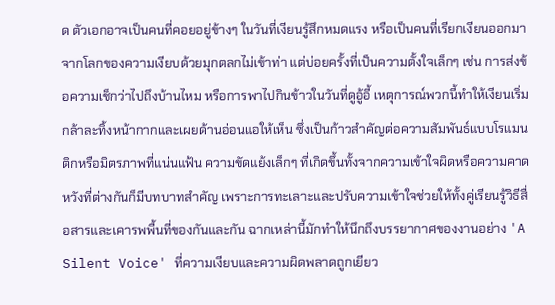ด ตัวเอกอาจเป็นคนที่คอยอยู่ข้างๆ ในวันที่เงียนรู้สึกหมดแรง หรือเป็นคนที่เรียกเงียนออกมาจากโลกของความเงียบด้วยมุกตลกไม่เข้าท่า แต่บ่อยครั้งที่เป็นความตั้งใจเล็กๆ เช่น การส่งข้อความเช็กว่าไปถึงบ้านไหม หรือการพาไปกินข้าวในวันที่ดูอู้อี้ เหตุการณ์พวกนี้ทำให้เงียนเริ่มกล้าละทิ้งหน้ากากและเผยด้านอ่อนแอให้เห็น ซึ่งเป็นก้าวสำคัญต่อความสัมพันธ์แบบโรแมนติกหรือมิตรภาพที่แน่นแฟ้น ความขัดแย้งเล็กๆ ที่เกิดขึ้นทั้งจากความเข้าใจผิดหรือความคาดหวังที่ต่างกันก็มีบทบาทสำคัญ เพราะการทะเลาะและปรับความเข้าใจช่วยให้ทั้งคู่เรียนรู้วิธีสื่อสารและเคารพพื้นที่ของกันและกัน ฉากเหล่านี้มักทำให้นึกถึงบรรยากาศของงานอย่าง 'A Silent Voice' ที่ความเงียบและความผิดพลาดถูกเยียว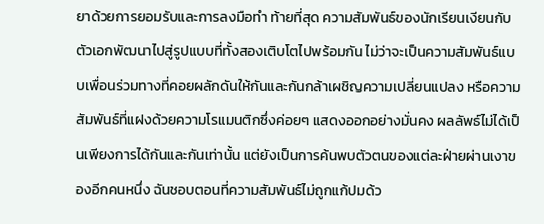ยาด้วยการยอมรับและการลงมือทำ ท้ายที่สุด ความสัมพันธ์ของนักเรียนเงียนกับตัวเอกพัฒนาไปสู่รูปแบบที่ทั้งสองเติบโตไปพร้อมกัน ไม่ว่าจะเป็นความสัมพันธ์แบบเพื่อนร่วมทางที่คอยผลักดันให้กันและกันกล้าเผชิญความเปลี่ยนแปลง หรือความสัมพันธ์ที่แฝงด้วยความโรแมนติกซึ่งค่อยๆ แสดงออกอย่างมั่นคง ผลลัพธ์ไม่ได้เป็นเพียงการได้กันและกันเท่านั้น แต่ยังเป็นการค้นพบตัวตนของแต่ละฝ่ายผ่านเงาของอีกคนหนึ่ง ฉันชอบตอนที่ความสัมพันธ์ไม่ถูกแก้ปมด้ว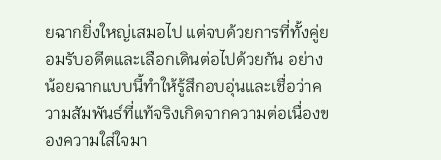ยฉากยิ่งใหญ่เสมอไป แต่จบด้วยการที่ทั้งคู่ยอมรับอดีตและเลือกเดินต่อไปด้วยกัน อย่างน้อยฉากแบบนี้ทำให้รู้สึกอบอุ่นและเชื่อว่าความสัมพันธ์ที่แท้จริงเกิดจากความต่อเนื่องของความใส่ใจมา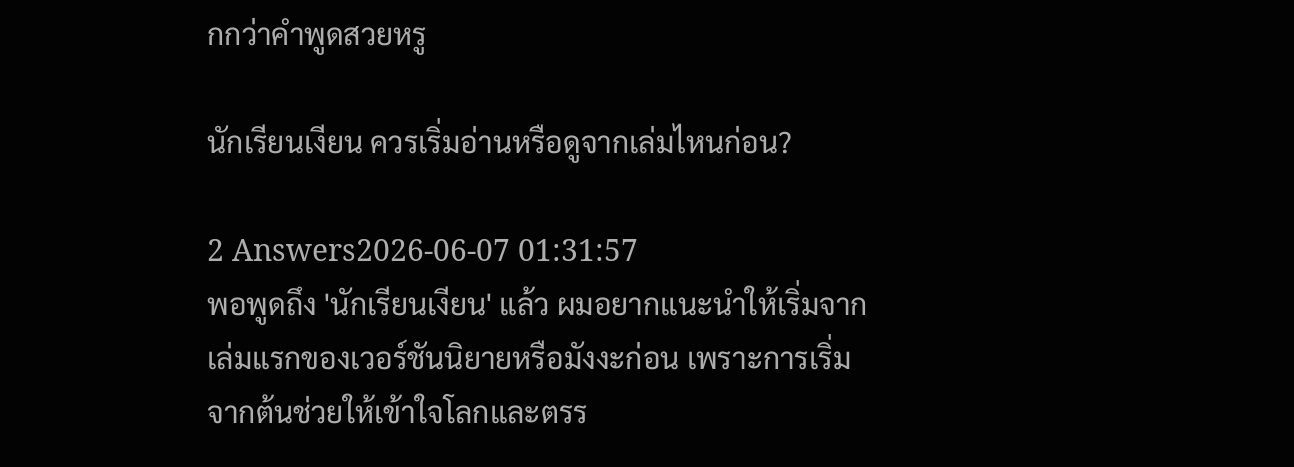กกว่าคำพูดสวยหรู

นักเรียนเงียน ควรเริ่มอ่านหรือดูจากเล่มไหนก่อน?

2 Answers2026-06-07 01:31:57
พอพูดถึง 'นักเรียนเงียน' แล้ว ผมอยากแนะนำให้เริ่มจากเล่มแรกของเวอร์ชันนิยายหรือมังงะก่อน เพราะการเริ่มจากต้นช่วยให้เข้าใจโลกและตรร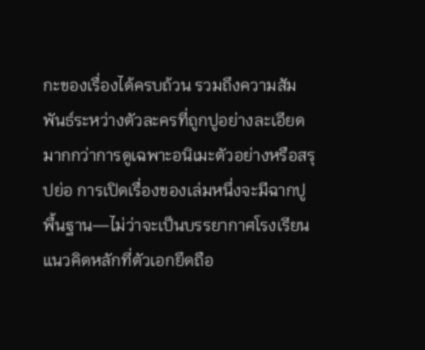กะของเรื่องได้ครบถ้วน รวมถึงความสัมพันธ์ระหว่างตัวละครที่ถูกปูอย่างละเอียดมากกว่าการดูเฉพาะอนิเมะตัวอย่างหรือสรุปย่อ การเปิดเรื่องของเล่มหนึ่งจะมีฉากปูพื้นฐาน—ไม่ว่าจะเป็นบรรยากาศโรงเรียน แนวคิดหลักที่ตัวเอกยึดถือ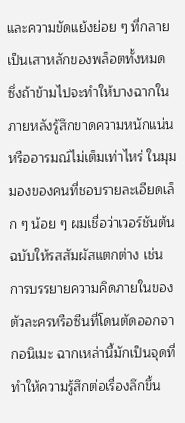และความขัดแย้งย่อย ๆ ที่กลายเป็นเสาหลักของพล็อตทั้งหมด ซึ่งถ้าข้ามไปจะทำให้บางฉากในภายหลังรู้สึกขาดความหนักแน่นหรืออารมณ์ไม่เต็มเท่าไหร่ ในมุมมองของคนที่ชอบรายละเอียดเล็ก ๆ น้อย ๆ ผมเชื่อว่าเวอร์ชันต้นฉบับให้รสสัมผัสแตกต่าง เช่น การบรรยายความคิดภายในของตัวละครหรือซีนที่โดนตัดออกจากอนิเมะ ฉากเหล่านี้มักเป็นจุดที่ทำให้ความรู้สึกต่อเรื่องลึกขึ้น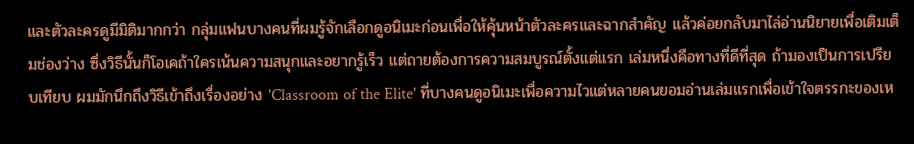และตัวละครดูมีมิติมากกว่า กลุ่มแฟนบางคนที่ผมรู้จักเลือกดูอนิเมะก่อนเพื่อให้คุ้นหน้าตัวละครและฉากสำคัญ แล้วค่อยกลับมาไล่อ่านนิยายเพื่อเติมเต็มช่องว่าง ซึ่งวิธีนั้นก็โอเคถ้าใครเน้นความสนุกและอยากรู้เร็ว แต่ถายต้องการความสมบูรณ์ตั้งแต่แรก เล่มหนึ่งคือทางที่ดีที่สุด ถ้ามองเป็นการเปรียบเทียบ ผมมักนึกถึงวิธีเข้าถึงเรื่องอย่าง 'Classroom of the Elite' ที่บางคนดูอนิเมะเพื่อความไวแต่หลายคนยอมอ่านเล่มแรกเพื่อเข้าใจตรรกะของเห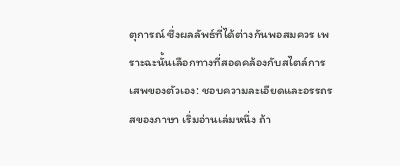ตุการณ์ ซึ่งผลลัพธ์ที่ได้ต่างกันพอสมควร เพราะฉะนั้นเลือกทางที่สอดคล้องกับสไตล์การเสพของตัวเอง: ชอบความละเอียดและอรรถรสของภาษา เริ่มอ่านเล่มหนึ่ง ถ้า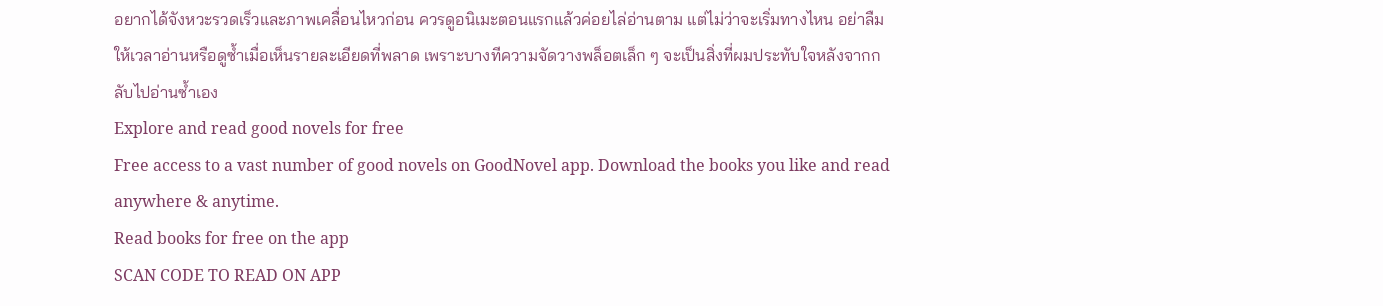อยากได้จังหวะรวดเร็วและภาพเคลื่อนไหวก่อน ควรดูอนิเมะตอนแรกแล้วค่อยไล่อ่านตาม แต่ไม่ว่าจะเริ่มทางไหน อย่าลืมให้เวลาอ่านหรือดูซ้ำเมื่อเห็นรายละเอียดที่พลาด เพราะบางทีความจัดวางพล็อตเล็ก ๆ จะเป็นสิ่งที่ผมประทับใจหลังจากกลับไปอ่านซ้ำเอง
Explore and read good novels for free
Free access to a vast number of good novels on GoodNovel app. Download the books you like and read anywhere & anytime.
Read books for free on the app
SCAN CODE TO READ ON APP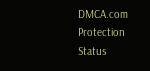DMCA.com Protection Status